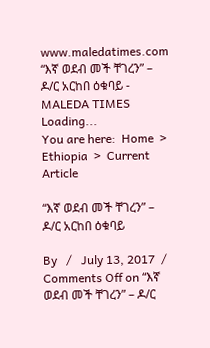www.maledatimes.com “እኛ ወደብ መች ቸገረን” – ዶ/ር አርከበ ዕቁባይ - MALEDA TIMES
Loading...
You are here:  Home  >  Ethiopia  >  Current Article

“እኛ ወደብ መች ቸገረን” – ዶ/ር አርከበ ዕቁባይ

By   /   July 13, 2017  /   Comments Off on “እኛ ወደብ መች ቸገረን” – ዶ/ር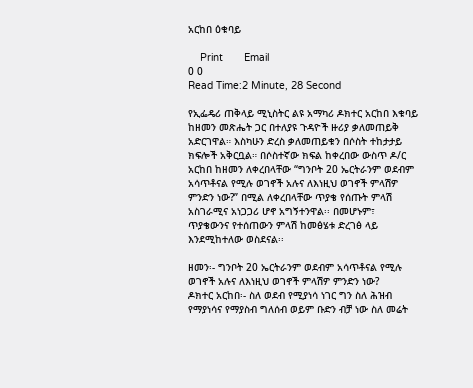አርከበ ዕቁባይ

    Print       Email
0 0
Read Time:2 Minute, 28 Second

የኢፌዴሪ ጠቅላይ ሚኒስትር ልዩ አማካሪ ዶክተር አርከበ እቁባይ ከዘመን መጽሔት ጋር በተለያዩ ጉዳዮች ዙሪያ ቃለመጠይቅ አድርገዋል። እስካሁን ድረስ ቃለመጠይቁን በሶስት ተከታታይ ክፍሎች አቅርቧል። በሶስተኛው ክፍል ከቀረበው ውስጥ ዶ/ር አርከበ ከዘመን ለቀረበላቸው “ግንቦት 20 ኤርትራንም ወደብም አሳጥቶናል የሚሉ ወገኖች አሉና ለእነዚህ ወገኖች ምላሽዎ ምንድን ነው?” በሚል ለቀረበላቸው ጥያቄ የሰጡት ምላሽ አስገራሚና አነጋጋሪ ሆኖ አግኝተንዋል፡፡ በመሆኑም፣ ጥያቄውንና የተሰጠውን ምላሽ ከመፅሄቱ ድረገፅ ላይ እንደሚከተለው ወስደናል፡፡

ዘመን፡- ግንቦት 20 ኤርትራንም ወደብም አሳጥቶናል የሚሉ ወገኖች አሉና ለእነዚህ ወገኖች ምላሽዎ ምንድን ነው?
ዶክተር አርከበ፡- ስለ ወደብ የሚያነሳ ነገር ግን ስለ ሕዝብ የማያነሳና የማያስብ ግለሰብ ወይም ቡድን ብቻ ነው ስለ መሬት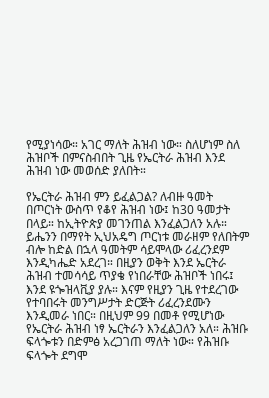የሚያነሳው። አገር ማለት ሕዝብ ነው። ስለሆነም ስለ ሕዝቦች በምናስብበት ጊዜ የኤርትራ ሕዝብ እንደ ሕዝብ ነው መወሰድ ያለበት።

የኤርትራ ሕዝብ ምን ይፈልጋል? ለብዙ ዓመት በጦርነት ውስጥ የቆየ ሕዝብ ነው፤ ከ30 ዓመታት በላይ። ከኢትዮጵያ መገንጠል እንፈልጋለን አሉ። ይሔንን በማየት ኢህአዴግ ጦርነቱ መራዘም የለበትም ብሎ ከድል በኋላ ዓመትም ሳይሞላው ሪፈረንደም እንዲካሔድ አደረገ። በዚያን ወቅት እንደ ኤርትራ ሕዝብ ተመሳሳይ ጥያቄ የነበራቸው ሕዝቦች ነበሩ፤ እንደ ዩጐዝላቪያ ያሉ። እናም የዚያን ጊዜ የተደረገው የተባበሩት መንግሥታት ድርጅት ሪፈረንደሙን እንዲመራ ነበር። በዚህም 99 በመቶ የሚሆነው የኤርትራ ሕዝብ ነፃ ኤርትራን እንፈልጋለን አለ። ሕዝቡ ፍላጐቱን በድምፅ አረጋገጠ ማለት ነው። የሕዝቡ ፍላጐት ደግሞ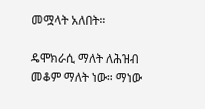መሟላት አለበት።

ዴሞክራሲ ማለት ለሕዝብ መቆም ማለት ነው። ማነው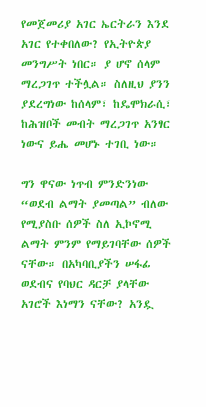የመጀመሪያ አገር ኤርትራን እንደ አገር የተቀበለው? የኢትዮጵያ መንግሥት ነበር። ያ ሆኖ ሰላም ማረጋገጥ ተችሏል። ስለዚህ ያንን ያደረግነው ከሰላም፣ ከዴሞክራሲ፣ ከሕዝቦች መብት ማረጋገጥ አንፃር ነውና ይሔ መሆኑ ተገቢ ነው።

ግን ዋናው ነጥብ ምንድንነው “ወደብ ልማት ያመጣል” ብለው የሚያስቡ ሰዎች ስለ ኢኮኖሚ ልማት ምንም የማይገባቸው ሰዎች ናቸው። በአካባቢያችን ሠፋፊ ወደብና የባህር ዳርቻ ያላቸው አገሮች እነማን ናቸው? አንዷ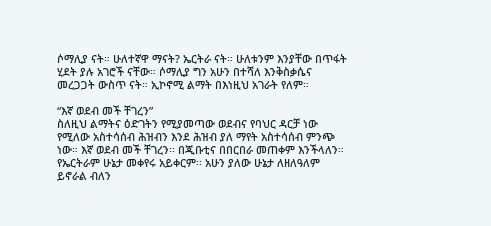ሶማሊያ ናት። ሁለተኛዋ ማናት? ኤርትራ ናት። ሁለቱንም እንያቸው በጥፋት ሂደት ያሉ አገሮች ናቸው። ሶማሊያ ግን አሁን በተሻለ እንቅስቃሴና መረጋጋት ውስጥ ናት። ኢኮኖሚ ልማት በእነዚህ አገራት የለም።

“እኛ ወደብ መች ቸገረን”
ስለዚህ ልማትና ዕድገትን የሚያመጣው ወደብና የባህር ዳርቻ ነው የሚለው አስተሳሰብ ሕዝብን እንደ ሕዝብ ያለ ማየት አስተሳሰብ ምንጭ ነው። እኛ ወደብ መች ቸገረን፡፡ በጂቡቲና በበርበራ መጠቀም እንችላለን። የኤርትራም ሁኔታ መቀየሩ አይቀርም፡፡ አሁን ያለው ሁኔታ ለዘለዓለም ይኖራል ብለን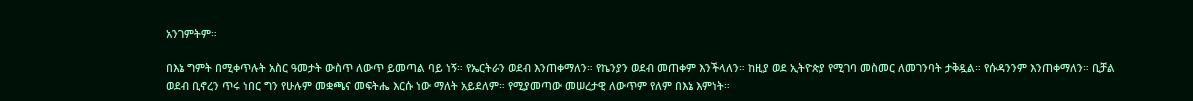አንገምትም።

በእኔ ግምት በሚቀጥሉት አስር ዓመታት ውስጥ ለውጥ ይመጣል ባይ ነኝ። የኤርትራን ወደብ እንጠቀማለን። የኬንያን ወደብ መጠቀም እንችላለን። ከዚያ ወደ ኢትዮጵያ የሚገባ መስመር ለመገንባት ታቅዷል። የሱዳንንም እንጠቀማለን። ቢቻል ወደብ ቢኖረን ጥሩ ነበር ግን የሁሉም መቋጫና መፍትሔ እርሱ ነው ማለት አይደለም። የሚያመጣው መሠረታዊ ለውጥም የለም በእኔ እምነት።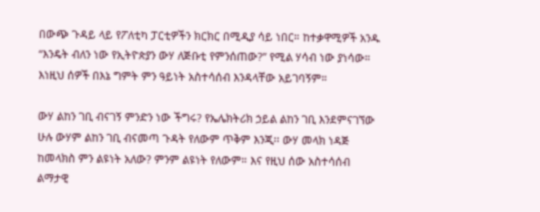በውጭ ጉዳይ ላይ የፖለቲካ ፓርቲዎችን ክርክር በሚዲያ ሳይ ነበር። ከተቃዋሚዎች አንዱ “እንዴት ብለን ነው የኢትዮጵያን ውሃ ለጅቡቲ የምንሰጠው?” የሚል ሃሳብ ነው ያነሳው። እነዚህ ሰዎች በእኔ ግምት ምን ዓይነት አስተሳሰብ እንዳላቸው አይገባኝም።

ውሃ ልከን ገቢ ብናገኝ ምንድን ነው ችግሩ? የኤሌክትሪክ ኃይል ልከን ገቢ እንደምናገኘው ሁሉ ውሃም ልከን ገቢ ብናመጣ ጉዳት የለውም ጥቅም እንጂ፡፡ ውሃ መላክ ነዳጅ ከመላክስ ምን ልዩነት አለው? ምንም ልዩነት የለውም። እና የዚህ ሰው አስተሳሰብ ልማታዊ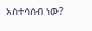አስተሳሰብ ነው?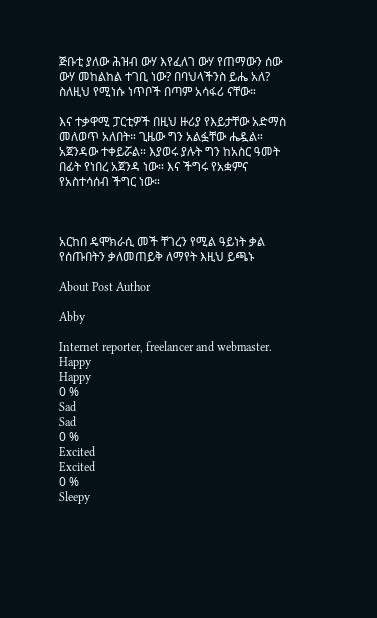ጅቡቲ ያለው ሕዝብ ውሃ እየፈለገ ውሃ የጠማውን ሰው ውሃ መከልከል ተገቢ ነው? በባህላችንስ ይሔ አለ? ስለዚህ የሚነሱ ነጥቦች በጣም አሳፋሪ ናቸው።

እና ተቃዋሚ ፓርቲዎች በዚህ ዙሪያ የእይታቸው አድማስ መለወጥ አለበት። ጊዜው ግን አልፏቸው ሔዷል። አጀንዳው ተቀይሯል። እያወሩ ያሉት ግን ከአስር ዓመት በፊት የነበረ አጀንዳ ነው። እና ችግሩ የአቋምና የአስተሳሰብ ችግር ነው።



አርከበ ዴሞክራሲ መች ቸገረን የሚል ዓይነት ቃል የሰጡበትን ቃለመጠይቅ ለማየት እዚህ ይጫኑ

About Post Author

Abby

Internet reporter, freelancer and webmaster.
Happy
Happy
0 %
Sad
Sad
0 %
Excited
Excited
0 %
Sleepy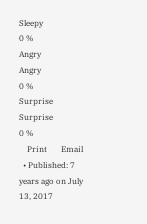Sleepy
0 %
Angry
Angry
0 %
Surprise
Surprise
0 %
    Print       Email
  • Published: 7 years ago on July 13, 2017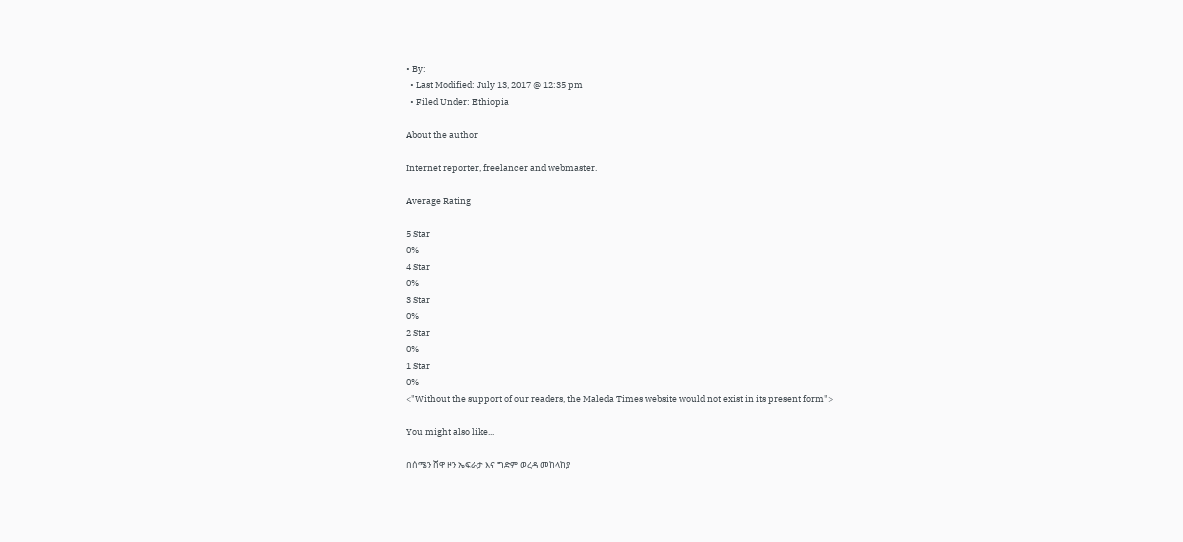• By:
  • Last Modified: July 13, 2017 @ 12:35 pm
  • Filed Under: Ethiopia

About the author

Internet reporter, freelancer and webmaster.

Average Rating

5 Star
0%
4 Star
0%
3 Star
0%
2 Star
0%
1 Star
0%
<"Without the support of our readers, the Maleda Times website would not exist in its present form">

You might also like...

በሰሜን ሸዋ ዞን ኤፍራታ እና ግድም ወረዳ መከላከያ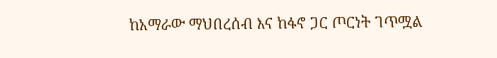ከአማራው ማህበረሰብ እና ከፋኖ ጋር ጦርነት ገጥሟል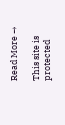Read More →

This site is protected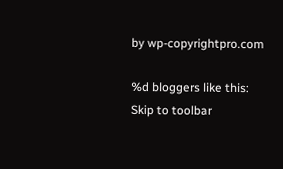by wp-copyrightpro.com

%d bloggers like this:
Skip to toolbar